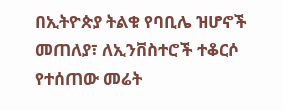በኢትዮጵያ ትልቁ የባቢሌ ዝሆኖች መጠለያ፣ ለኢንቨስተሮች ተቆርሶ የተሰጠው መሬት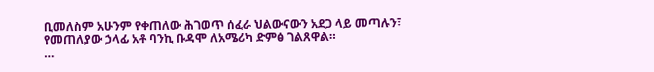ቢመለስም አሁንም የቀጠለው ሕገወጥ ሰፈራ ህልውናውን አደጋ ላይ መጣሉን፣ የመጠለያው ኃላፊ አቶ ባንኪ ቡዳሞ ለአሜሪካ ድምፅ ገልጸዋል።
…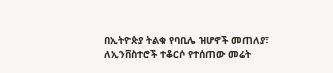በኢትዮጵያ ትልቁ የባቢሌ ዝሆኖች መጠለያ፣ ለኢንቨስተሮች ተቆርሶ የተሰጠው መሬት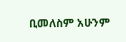ቢመለስም አሁንም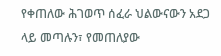የቀጠለው ሕገወጥ ሰፈራ ህልውናውን አደጋ ላይ መጣሉን፣ የመጠለያው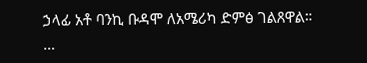ኃላፊ አቶ ባንኪ ቡዳሞ ለአሜሪካ ድምፅ ገልጸዋል።
…